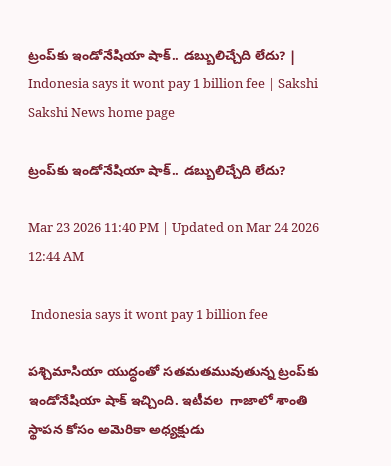ట్రంప్‌కు ఇండోనేషియా షాక్‌.. డబ్బులిచ్చేది లేదు? | Indonesia says it wont pay 1 billion fee | Sakshi
Sakshi News home page

ట్రంప్‌కు ఇండోనేషియా షాక్‌.. డబ్బులిచ్చేది లేదు?

Mar 23 2026 11:40 PM | Updated on Mar 24 2026 12:44 AM

 Indonesia says it wont pay 1 billion fee

పశ్చిమాసియా యుద్ధంతో సతమతమువుతున్న ట్రంప్‌కు  ఇండోనేషియా షాక్ ఇచ్చింది. ఇటీవల  గాజాలో శాంతి స్థాపన కోసం అమెరికా అధ్యక్షుడు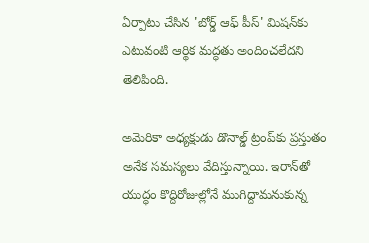ఏర్పాటు చేసిన 'బోర్డ్‌ ఆఫ్‌ పీస్‌' మిషన్‌కు ఎటువంటి ఆర్థిక మద్ధతు అందించలేదని తెలిపింది.

అమెరికా అధ్యక్షుడు డొనాల్డ్ ట్రంప్‌కు ప్రస్తుతం అనేక సమస్యలు వేదిస్తున్నాయి. ఇరాన్‌తో యుద్ధం కొద్దిరోజుల్లోనే ముగిద్దామనుకున్న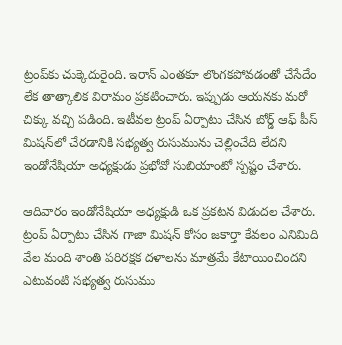ట్రంప్‌కు చుక్కెదురైంది. ఇరాన్ ఎంతకూ లొంగకపోవడంతో చేసేదేం లేక తాత్కాలిక విరామం ప్రకటించారు. ఇ‍ప్పుడు ఆయనకు మరో చిక్కు వచ్చి పడింది. ఇటీవల ట్రంప్‌ ఏర్పాటు చేసిన బోర్డ్‌ ఆఫ్‌ పీస్‌ మిషన్‌లో చేరడానికి సభ్యత్వ రుసుమును చెల్లించేది లేదని ఇండోనేషియా అధ్యక్షుడు ప్రభోవో సుబియాంటో స్పష్టం చేశారు.

ఆదివారం ఇండోనేషియా అధ్యక్షుడి ఒక ప్రకటన విడుదల చేశారు. ట్రంప్ ఏర్పాటు చేసిన గాజా మిషన్ కోసం జకార్తా కేవలం ఎనిమిది వేల మంది శాంతి పరిరక్షక దళాలను మాత్రమే కేటాయించిందని ఎటువంటి సభ్యత్వ రుసుము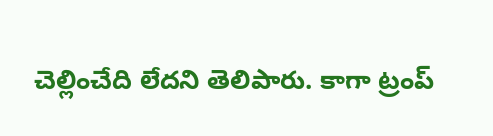చెల్లించేది లేదని తెలిపారు. కాగా ట్రంప్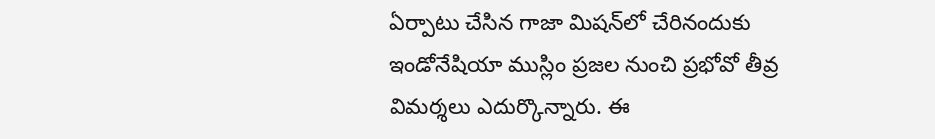ఏర్పాటు చేసిన గాజా మిషన్‌లో చేరినందుకు ఇండోనేషియా ముస్లిం ప్రజల నుంచి ప్రభోవో తీవ్ర విమర్శలు ఎదుర్కొన్నారు. ఈ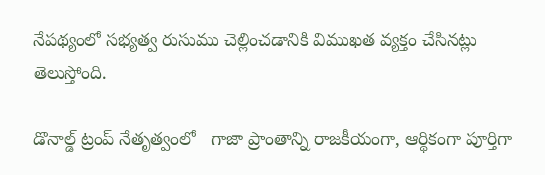నేపథ్యంలో సభ్యత్వ రుసుము చెల్లించడానికి విముఖత వ్యక్తం చేసినట్లు తెలుస్తోంది.

డొనాల్డ్ ట్రంప్ నేతృత్వంలో   గాజా ప్రాంతాన్ని రాజకీయంగా, ఆర్థికంగా పూర్తిగా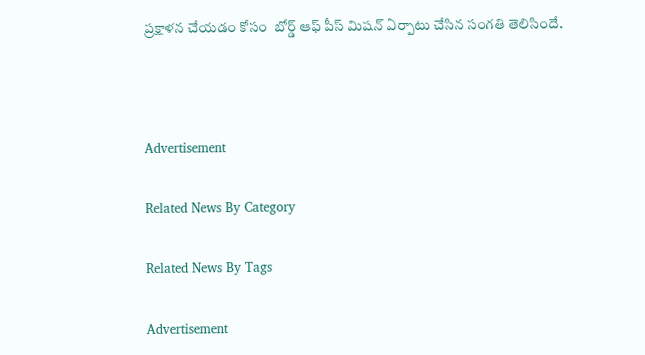ప్రక్షాళన చేయడం కోసం  బోర్డ్‌ ఆఫ్ పీస్ మిషన్ ఏర్పాటు చేసిన సంగతి తెలిసిందే.



Advertisement

Related News By Category

Related News By Tags

Advertisement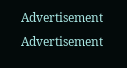Advertisement
Advertisement